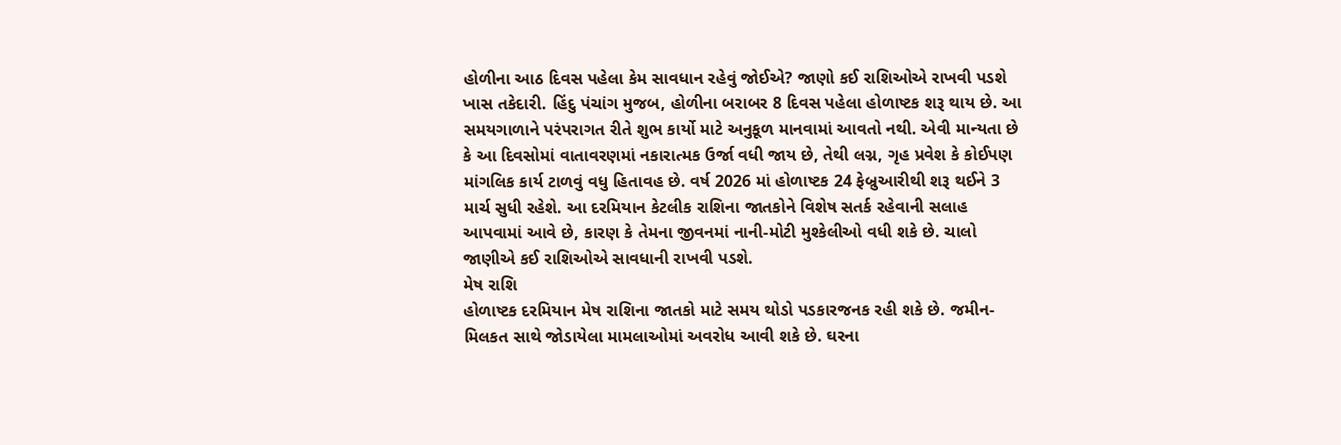હોળીના આઠ દિવસ પહેલા કેમ સાવધાન રહેવું જોઈએ? જાણો કઈ રાશિઓએ રાખવી પડશે ખાસ તકેદારી. હિંદુ પંચાંગ મુજબ, હોળીના બરાબર 8 દિવસ પહેલા હોળાષ્ટક શરૂ થાય છે. આ સમયગાળાને પરંપરાગત રીતે શુભ કાર્યો માટે અનુકૂળ માનવામાં આવતો નથી. એવી માન્યતા છે કે આ દિવસોમાં વાતાવરણમાં નકારાત્મક ઉર્જા વધી જાય છે, તેથી લગ્ન, ગૃહ પ્રવેશ કે કોઈપણ માંગલિક કાર્ય ટાળવું વધુ હિતાવહ છે. વર્ષ 2026 માં હોળાષ્ટક 24 ફેબ્રુઆરીથી શરૂ થઈને 3 માર્ચ સુધી રહેશે. આ દરમિયાન કેટલીક રાશિના જાતકોને વિશેષ સતર્ક રહેવાની સલાહ આપવામાં આવે છે, કારણ કે તેમના જીવનમાં નાની-મોટી મુશ્કેલીઓ વધી શકે છે. ચાલો જાણીએ કઈ રાશિઓએ સાવધાની રાખવી પડશે.
મેષ રાશિ
હોળાષ્ટક દરમિયાન મેષ રાશિના જાતકો માટે સમય થોડો પડકારજનક રહી શકે છે. જમીન-મિલકત સાથે જોડાયેલા મામલાઓમાં અવરોધ આવી શકે છે. ઘરના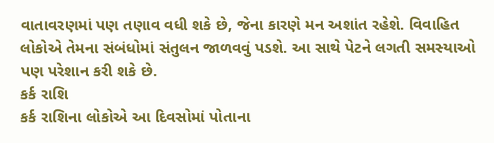વાતાવરણમાં પણ તણાવ વધી શકે છે, જેના કારણે મન અશાંત રહેશે. વિવાહિત લોકોએ તેમના સંબંધોમાં સંતુલન જાળવવું પડશે. આ સાથે પેટને લગતી સમસ્યાઓ પણ પરેશાન કરી શકે છે.
કર્ક રાશિ
કર્ક રાશિના લોકોએ આ દિવસોમાં પોતાના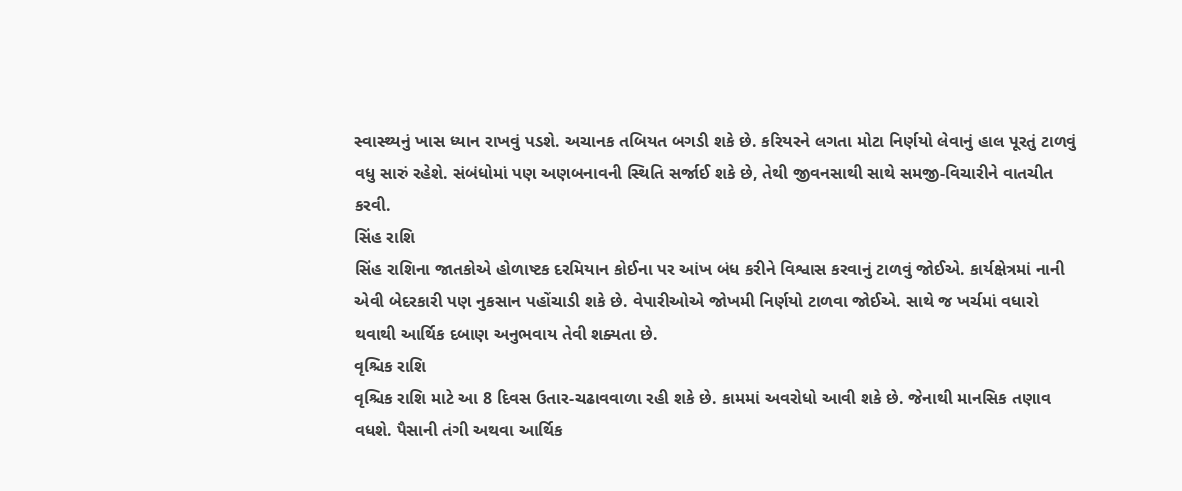સ્વાસ્થ્યનું ખાસ ધ્યાન રાખવું પડશે. અચાનક તબિયત બગડી શકે છે. કરિયરને લગતા મોટા નિર્ણયો લેવાનું હાલ પૂરતું ટાળવું વધુ સારું રહેશે. સંબંધોમાં પણ અણબનાવની સ્થિતિ સર્જાઈ શકે છે, તેથી જીવનસાથી સાથે સમજી-વિચારીને વાતચીત કરવી.
સિંહ રાશિ
સિંહ રાશિના જાતકોએ હોળાષ્ટક દરમિયાન કોઈના પર આંખ બંધ કરીને વિશ્વાસ કરવાનું ટાળવું જોઈએ. કાર્યક્ષેત્રમાં નાની એવી બેદરકારી પણ નુકસાન પહોંચાડી શકે છે. વેપારીઓએ જોખમી નિર્ણયો ટાળવા જોઈએ. સાથે જ ખર્ચમાં વધારો થવાથી આર્થિક દબાણ અનુભવાય તેવી શક્યતા છે.
વૃશ્ચિક રાશિ
વૃશ્ચિક રાશિ માટે આ 8 દિવસ ઉતાર-ચઢાવવાળા રહી શકે છે. કામમાં અવરોધો આવી શકે છે. જેનાથી માનસિક તણાવ વધશે. પૈસાની તંગી અથવા આર્થિક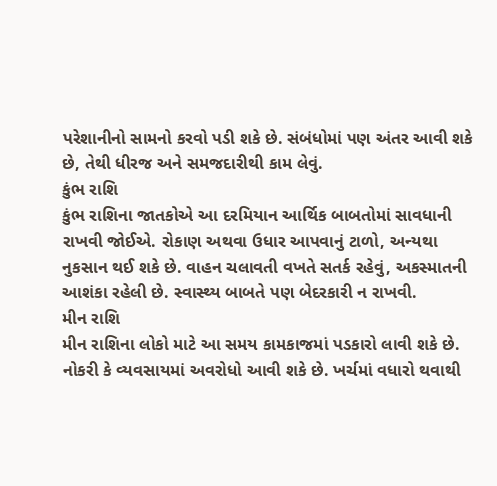પરેશાનીનો સામનો કરવો પડી શકે છે. સંબંધોમાં પણ અંતર આવી શકે છે, તેથી ધીરજ અને સમજદારીથી કામ લેવું.
કુંભ રાશિ
કુંભ રાશિના જાતકોએ આ દરમિયાન આર્થિક બાબતોમાં સાવધાની રાખવી જોઈએ. રોકાણ અથવા ઉધાર આપવાનું ટાળો, અન્યથા નુકસાન થઈ શકે છે. વાહન ચલાવતી વખતે સતર્ક રહેવું, અકસ્માતની આશંકા રહેલી છે. સ્વાસ્થ્ય બાબતે પણ બેદરકારી ન રાખવી.
મીન રાશિ
મીન રાશિના લોકો માટે આ સમય કામકાજમાં પડકારો લાવી શકે છે. નોકરી કે વ્યવસાયમાં અવરોધો આવી શકે છે. ખર્ચમાં વધારો થવાથી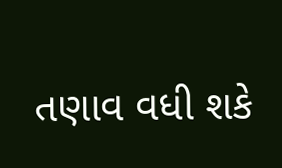તણાવ વધી શકે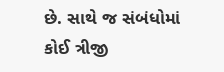છે. સાથે જ સંબંધોમાં કોઈ ત્રીજી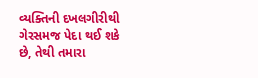વ્યક્તિની દખલગીરીથી ગેરસમજ પેદા થઈ શકે છે, તેથી તમારા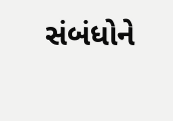સંબંધોને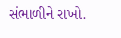સંભાળીને રાખો.